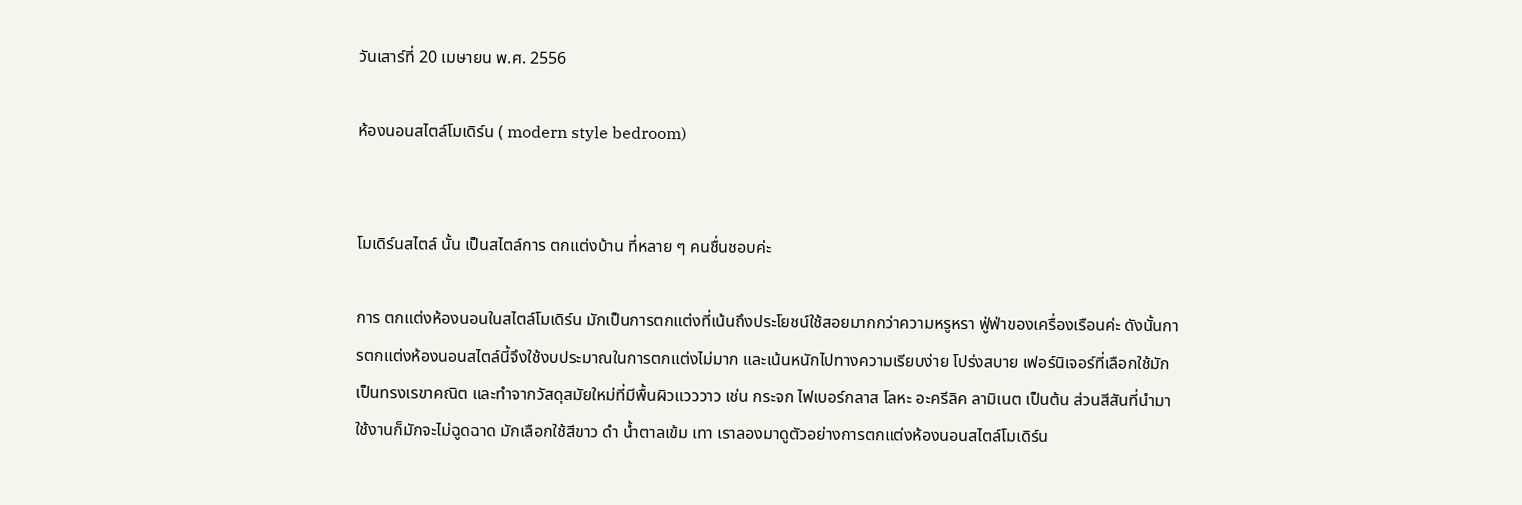วันเสาร์ที่ 20 เมษายน พ.ศ. 2556

ห้องนอนสไตล์โมเดิร์น ( modern style bedroom)


โมเดิร์นสไตล์ นั้น เป็นสไตล์การ ตกแต่งบ้าน ที่หลาย ๆ คนชื่นชอบค่ะ

การ ตกแต่งห้องนอนในสไตล์โมเดิร์น มักเป็นการตกแต่งที่เน้นถึงประโยชน์ใช้สอยมากกว่าความหรูหรา ฟู่ฟ่าของเครื่องเรือนค่ะ ดังนั้นการตกแต่งห้องนอนสไตล์นี้จึงใช้งบประมาณในการตกแต่งไม่มาก และเน้นหนักไปทางความเรียบง่าย โปร่งสบาย เฟอร์นิเจอร์ที่เลือกใช้มักเป็นทรงเรขาคณิต และทำจากวัสดุสมัยใหม่ที่มีพื้นผิวแวววาว เช่น กระจก ไฟเบอร์กลาส โลหะ อะครีลิค ลามิเนต เป็นต้น ส่วนสีสันที่นำมาใช้งานก็มักจะไม่ฉูดฉาด มักเลือกใช้สีขาว ดำ น้ำตาลเข้ม เทา เราลองมาดูตัวอย่างการตกแต่งห้องนอนสไตล์โมเดิร์น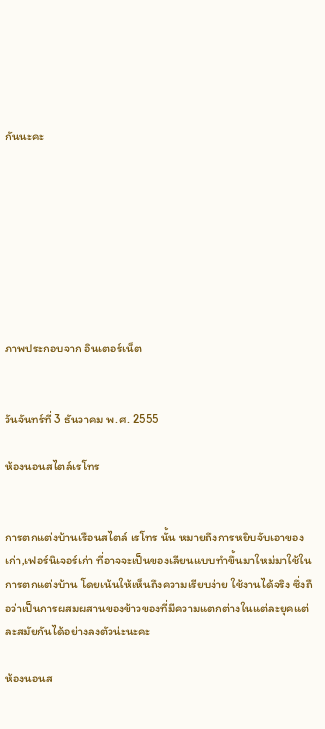กันนะคะ








ภาพประกอบจาก อินเตอร์เน็ต


วันจันทร์ที่ 3 ธันวาคม พ.ศ. 2555

ห้องนอนสไตล์เรโทร


การตกแต่งบ้านเรือนสไตล์ เรโทร นั้น หมายถึงการหยิบจับเอาของเก่า,เฟอร์นิเจอร์เก่า ที่อาจจะเป็นของเลียนแบบทำขึ้นมาใหม่มาใช้ในการตกแต่งบ้าน โดยเน้นให้เห็นถึงความเรียบง่าย ใช้งานได้จริง ซึ่งถือว่าเป็นการผสมผสานของข้าวของที่มีความแตกต่างในแต่ละยุคแต่ละสมัยกันได้อย่างลงตัวน่ะนะคะ

ห้องนอนส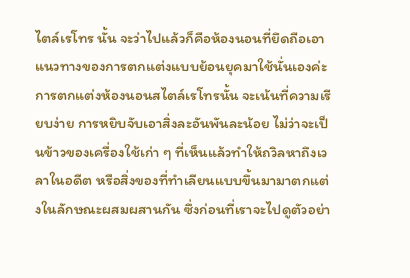ไตล์เรโทร นั้น จะว่าไปแล้วก็คือห้องนอนที่ยึดถือเอาแนวทางของการตกแต่งแบบย้อนยุคมาใช้นั่นเองค่ะ การตกแต่งห้องนอนสไตล์เรโทรนั้น จะเน้นที่ความเรียบง่าย การหยิบจับเอาสิ่งละอันพันละน้อย ไม่ว่าจะเป็นข้าวของเครื่องใช้เก่า ๆ ที่เห็นแล้วทำให้ถวิลหาถึงเวลาในอดีต หรือสิ่งของที่ทำเลียนแบบขึ้นมามาตกแต่งในลักษณะผสมผสานกัน ซึ่งก่อนที่เราจะไปดูตัวอย่า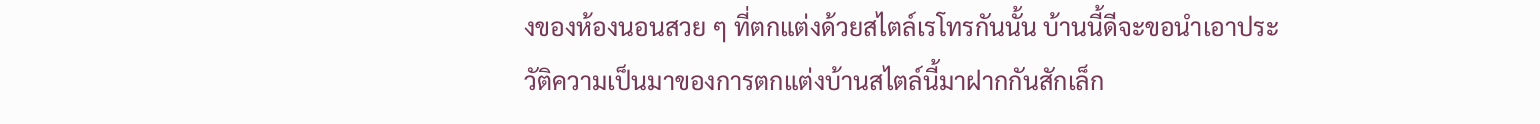งของห้องนอนสวย ๆ ที่ตกแต่งด้วยสไตล์เรโทรกันนั้น บ้านนี้ดีจะขอนำเอาประวัติความเป็นมาของการตกแต่งบ้านสไตล์นี้มาฝากกันสักเล็ก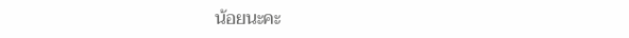น้อยนะคะ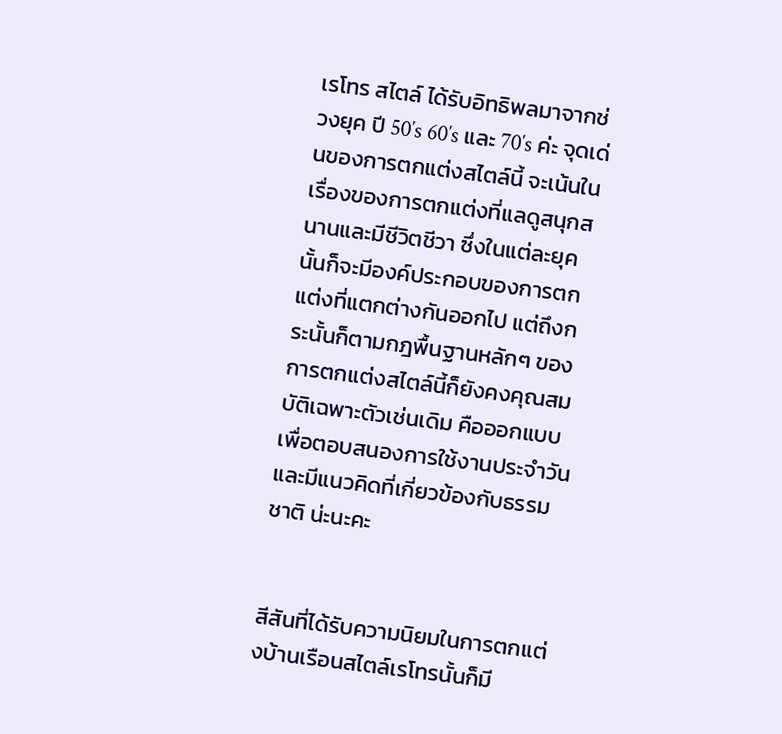เรโทร สไตล์ ได้รับอิทธิพลมาจากช่วงยุค ปี 50′s 60′s และ 70′s ค่ะ จุดเด่นของการตกแต่งสไตล์นี้ จะเน้นในเรื่องของการตกแต่งที่แลดูสนุกสนานและมีชีวิตชีวา ซึ่งในแต่ละยุคนั้นก็จะมีองค์ประกอบของการตกแต่งที่แตกต่างกันออกไป แต่ถึงกระนั้นก็ตามกฎพื้นฐานหลักๆ ของการตกแต่งสไตล์นี้ก็ยังคงคุณสมบัติเฉพาะตัวเช่นเดิม คือออกแบบเพื่อตอบสนองการใช้งานประจำวันและมีแนวคิดที่เกี่ยวข้องกับธรรมชาติ น่ะนะคะ


สีสันที่ได้รับความนิยมในการตกแต่งบ้านเรือนสไตล์เรโทรนั้นก็มี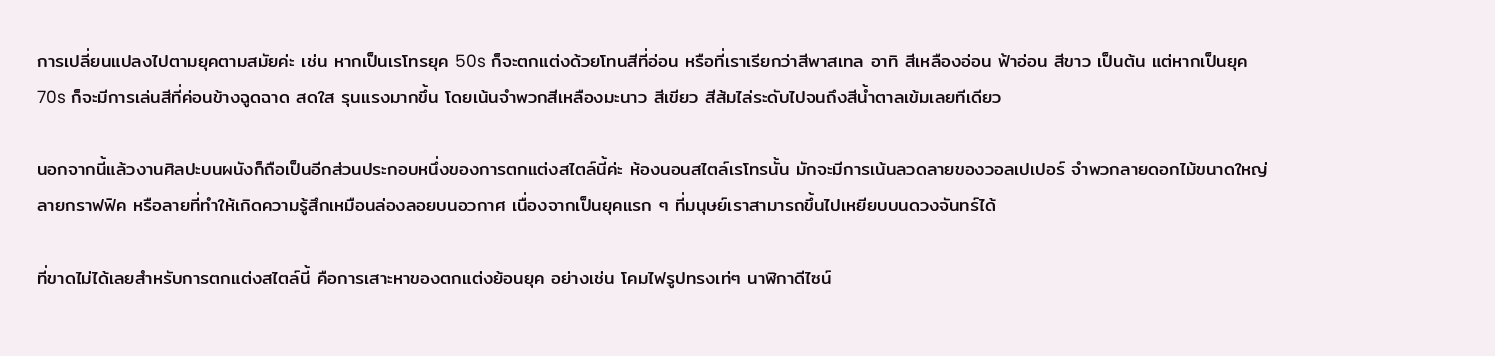การเปลี่ยนแปลงไปตามยุคตามสมัยค่ะ เช่น หากเป็นเรโทรยุค 50s ก็จะตกแต่งด้วยโทนสีที่อ่อน หรือที่เราเรียกว่าสีพาสเทล อาทิ สีเหลืองอ่อน ฟ้าอ่อน สีขาว เป็นต้น แต่หากเป็นยุค70s ก็จะมีการเล่นสีที่ค่อนข้างฉูดฉาด สดใส รุนแรงมากขึ้น โดยเน้นจำพวกสีเหลืองมะนาว สีเขียว สีส้มไล่ระดับไปจนถึงสีน้ำตาลเข้มเลยทีเดียว

นอกจากนี้แล้วงานศิลปะบนผนังก็ถือเป็นอีกส่วนประกอบหนึ่งของการตกแต่งสไตล์นี้ค่ะ ห้องนอนสไตล์เรโทรนั้น มักจะมีการเน้นลวดลายของวอลเปเปอร์ จำพวกลายดอกไม้ขนาดใหญ่ ลายกราฟฟิค หรือลายที่ทำให้เกิดความรู้สึกเหมือนล่องลอยบนอวกาศ เนื่องจากเป็นยุคแรก ๆ ที่มนุษย์เราสามารถขึ้นไปเหยียบบนดวงจันทร์ได้

ที่ขาดไม่ได้เลยสำหรับการตกแต่งสไตล์นี้ คือการเสาะหาของตกแต่งย้อนยุค อย่างเช่น โคมไฟรูปทรงเท่ๆ นาฬิกาดีไซน์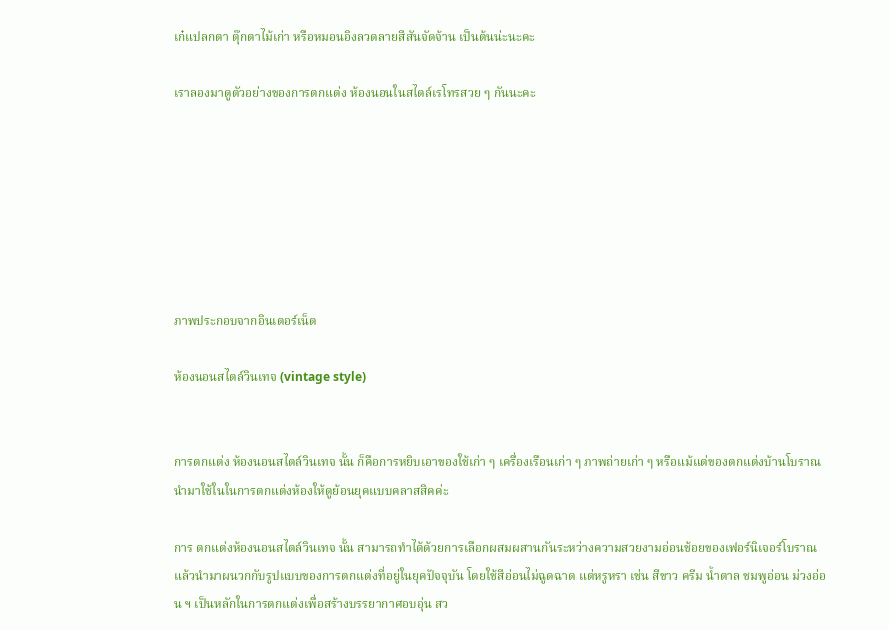เก๋แปลกตา ตุ๊กตาไม้เก่า หรือหมอนอิงลวดลายสีสันจัดจ้าน เป็นต้นน่ะนะคะ

เราลองมาดูตัวอย่างของการตกแต่ง ห้องนอนในสไตล์เรโทรสวย ๆ กันนะคะ







ภาพประกอบจากอินเตอร์เน็ต

ห้องนอนสไตล์วินเทจ (vintage style)


การตกแต่ง ห้องนอนสไตล์วินเทจ นั้น ก็คือการหยิบเอาของใช้เก่า ๆ เครื่องเรือนเก่า ๆ ภาพถ่ายเก่า ๆ หรือแม้แต่ของตกแต่งบ้านโบราณ นำมาใช้ในในการตกแต่งห้องให้ดูย้อนยุคแบบคลาสสิคค่ะ

การ ตกแต่งห้องนอนสไตล์วินเทจ นั้น สามารถทำได้ด้วยการเลือกผสมผสานกันระหว่างความสวยงามอ่อนช้อยของเฟอร์นิเจอร์โบราณ แล้วนำมาผนวกกับรูปแบบของการตกแต่งที่อยู่ในยุคปัจจุบัน โดยใช้สีอ่อนไม่ฉูดฉาด แต่หรูหรา เช่น สีขาว ครีม น้ำตาล ชมพูอ่อน ม่วงอ่อน ฯ เป็นหลักในการตกแต่งเพื่อสร้างบรรยากาศอบอุ่น สว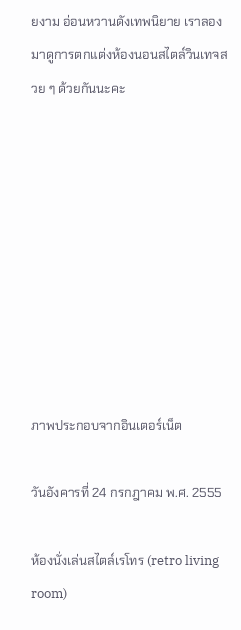ยงาม อ่อนหวานดังเทพนิยาย เราลองมาดูการตกแต่งห้องนอนสไตล์วินเทจสวย ๆ ด้วยกันนะคะ









ภาพประกอบจากอินเตอร์เน็ต

วันอังคารที่ 24 กรกฎาคม พ.ศ. 2555

ห้องนั่งเล่นสไตล์เรโทร (retro living room)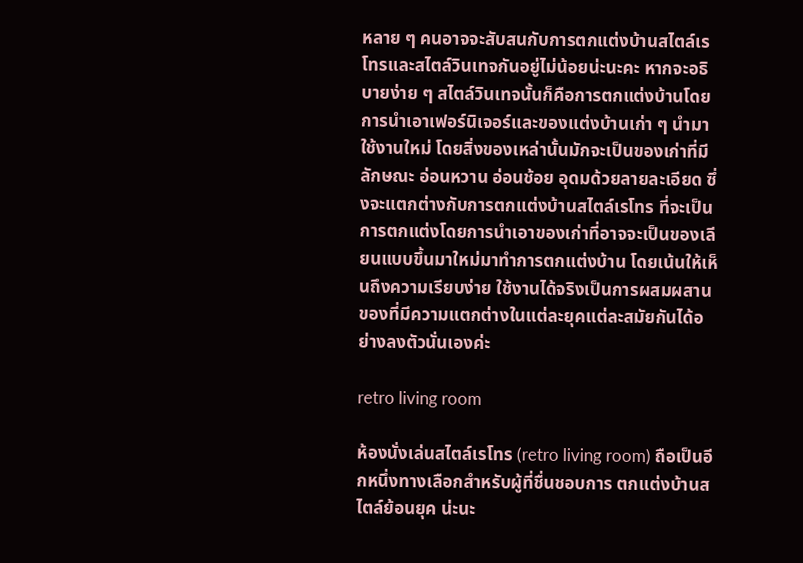หลาย ๆ คนอาจจะสับสนกับการตกแต่งบ้านสไตล์เรโทรและสไตล์วินเทจกันอยู่ไม่น้อยน่ะนะคะ หากจะอธิบายง่าย ๆ สไตล์วินเทจนั้นก็คือการตกแต่งบ้านโดยการนำเอาเฟอร์นิเจอร์และของแต่งบ้านเก่า ๆ นำมาใช้งานใหม่ โดยสิ่งของเหล่านั้นมักจะเป็นของเก่าที่มีลักษณะ อ่อนหวาน อ่อนช้อย อุดมด้วยลายละเอียด ซึ่งจะแตกต่างกับการตกแต่งบ้านสไตล์เรโทร ที่จะเป็นการตกแต่งโดยการนำเอาของเก่าที่อาจจะเป็นของเลียนแบบขึ้นมาใหม่มาทำการตกแต่งบ้าน โดยเน้นให้เห็นถึงความเรียบง่าย ใช้งานได้จริงเป็นการผสมผสานของที่มีความแตกต่างในแต่ละยุคแต่ละสมัยกันได้อย่างลงตัวนั่นเองค่ะ

retro living room

ห้องนั่งเล่นสไตล์เรโทร (retro living room) ถือเป็นอีกหนึ่งทางเลือกสำหรับผู้ที่ชื่นชอบการ ตกแต่งบ้านสไตล์ย้อนยุค น่ะนะ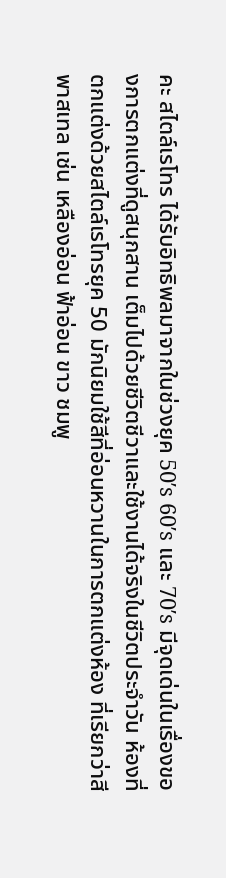คะ สไตล์เรโทร ได้รับอิทธิพลมาจากในช่วงยุค 50′s 60′s และ 70′s มีจุดเด่นในเรื่องของการตกแต่งที่ดูสนุกสาน เต็มไปด้วยชีวิตชีวาและใช้งานได้จริงในชีวิตประจำวัน ห้องที่ตกแต่งด้วยสไตล์เรโทรยุค 50 มักนิยมใช้สีที่อ่อนหวานในการตกแต่งห้อง ที่เรียกว่าสีพาสเทล เช่น เหลืองอ่อน ฟ้าอ่อน ขาว ชมพู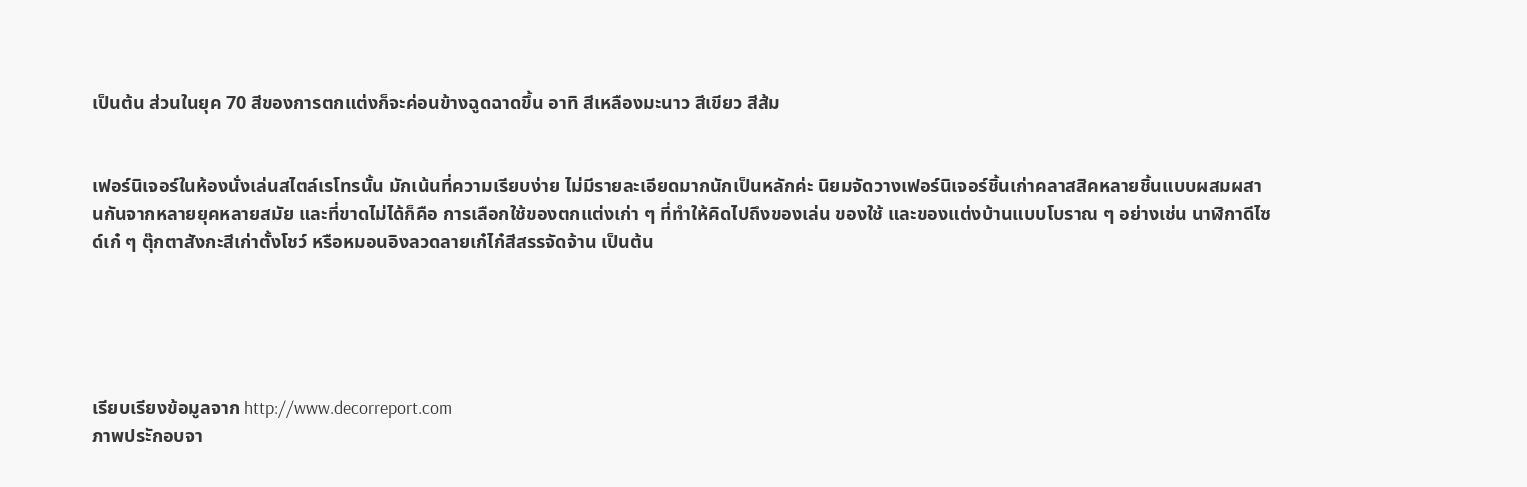เป็นต้น ส่วนในยุค 70 สีของการตกแต่งก็จะค่อนข้างฉูดฉาดขึ้น อาทิ สีเหลืองมะนาว สีเขียว สีส้ม


เฟอร์นิเจอร์ในห้องนั่งเล่นสไตล์เรโทรนั้น มักเน้นที่ความเรียบง่าย ไม่มีรายละเอียดมากนักเป็นหลักค่ะ นิยมจัดวางเฟอร์นิเจอร์ชิ้นเก่าคลาสสิคหลายชิ้นแบบผสมผสานกันจากหลายยุคหลายสมัย และที่ขาดไม่ได้ก็คือ การเลือกใช้ของตกแต่งเก่า ๆ ที่ทำให้คิดไปถึงของเล่น ของใช้ และของแต่งบ้านแบบโบราณ ๆ อย่างเช่น นาฬิกาดีไซด์เก๋ ๆ ตุ๊กตาสังกะสีเก่าตั้งโชว์ หรือหมอนอิงลวดลายเก๋ไก๋สีสรรจัดจ้าน เป็นต้น





เรียบเรียงข้อมูลจาก http://www.decorreport.com
ภาพประักอบจา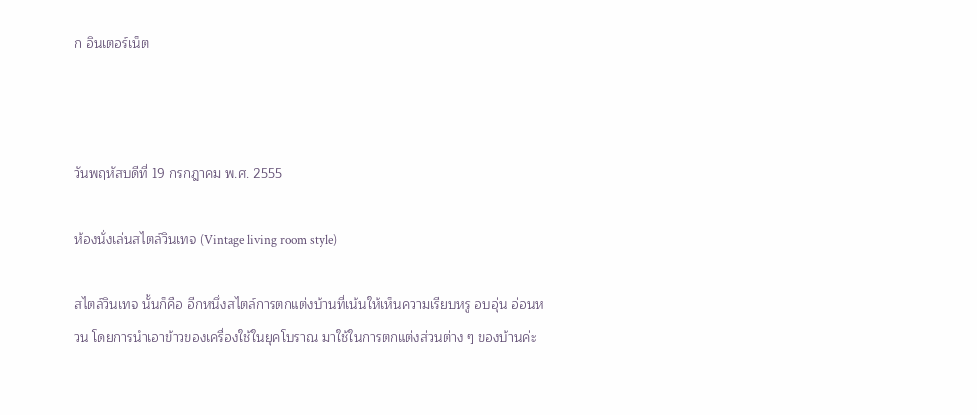ก อินเตอร์เน็ต



วันพฤหัสบดีที่ 19 กรกฎาคม พ.ศ. 2555

ห้องนั่งเล่นสไตล์วินเทจ (Vintage living room style)

สไตล์วินเทจ นั้นก็คือ อีกหนึ่งสไตล์การตกแต่งบ้านที่เน้นให้เห็นความเรียบหรู อบอุ่น อ่อนหวน โดยการนำเอาข้าวของเครื่องใช้ในยุคโบราณ มาใช้ในการตกแต่งส่วนต่าง ๆ ของบ้านค่ะ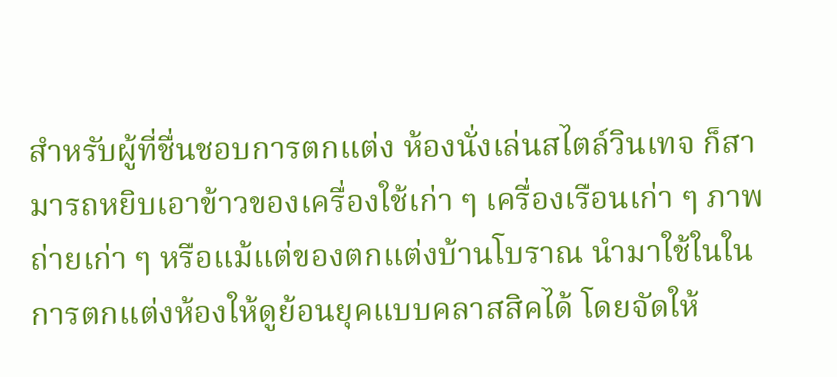สำหรับผู้ที่ชื่นชอบการตกแต่ง ห้องนั่งเล่นสไตล์วินเทจ ก็สามารถหยิบเอาข้าวของเครื่องใช้เก่า ๆ เครื่องเรือนเก่า ๆ ภาพถ่ายเก่า ๆ หรือแม้แต่ของตกแต่งบ้านโบราณ นำมาใช้ในในการตกแต่งห้องให้ดูย้อนยุคแบบคลาสสิคได้ โดยจัดให้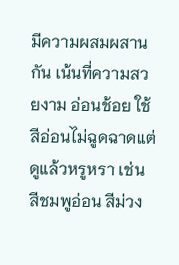มีความผสมผสานกัน เน้นที่ความสวยงาม อ่อนช้อย ใช้สีอ่อนไม่ฉูดฉาดแต่ดูแล้วหรูหรา เช่น สีชมพูอ่อน สีม่วง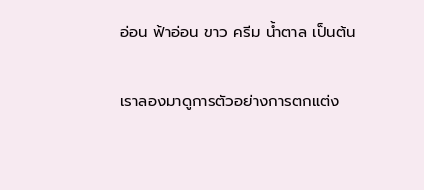อ่อน ฟ้าอ่อน ขาว ครีม น้ำตาล เป็นต้น

เราลองมาดูการตัวอย่างการตกแต่ง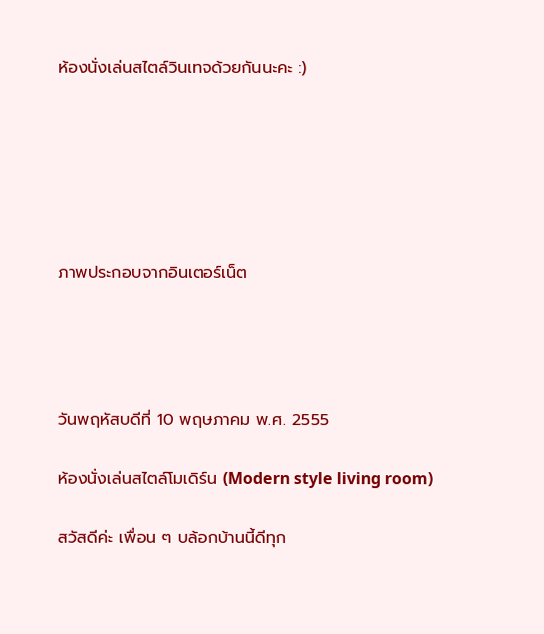ห้องนั่งเล่นสไตล์วินเทจด้วยกันนะคะ :)






ภาพประกอบจากอินเตอร์เน็ต




วันพฤหัสบดีที่ 10 พฤษภาคม พ.ศ. 2555

ห้องนั่งเล่นสไตล์โมเดิร์น (Modern style living room)

สวัสดีค่ะ เพื่อน ๆ บล้อกบ้านนี้ดีทุก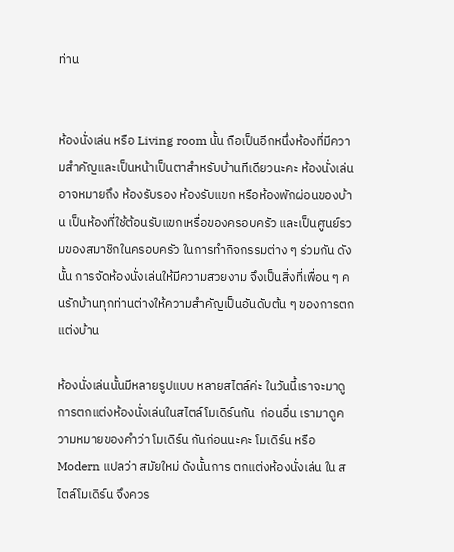ท่าน


ห้องนั่งเล่น หรือ Living room นั้น ถือเป็นอีกหนึ่งห้องที่มีความสำคัญและเป็นหน้าเป็นตาสำหรับบ้านทีเดียวนะคะ ห้องนั่งเล่นอาจหมายถึง ห้องรับรอง ห้องรับแขก หรือห้องพักผ่อนของบ้าน เป็นห้องที่ใช้ต้อนรับแขกเหรื่อของครอบครัว และเป็นศูนย์รวมของสมาชิกในครอบครัว ในการทำกิจกรรมต่าง ๆ ร่วมกัน ดังนั้น การจัดห้องนั่งเล่นให้มีความสวยงาม จึงเป็นสิ่งที่เพื่อน ๆ คนรักบ้านทุกท่านต่างให้ความสำคัญเป็นอันดับต้น ๆ ของการตกแต่งบ้าน

ห้องนั่งเล่นนั้นมีหลายรูปแบบ หลายสไตล์ค่ะ ในวันนี้เราจะมาดูการตกแต่งห้องนั่งเล่นในสไตล์โมเดิร์นกัน  ก่อนอื่น เรามาดูความหมายของคำว่า โมเดิร์น กันก่อนนะคะ โมเดิร์น หรือ Modern แปลว่า สมัยใหม่ ดังนั้นการ ตกแต่งห้องนั่งเล่น ใน สไตล์โมเดิร์น จึงควร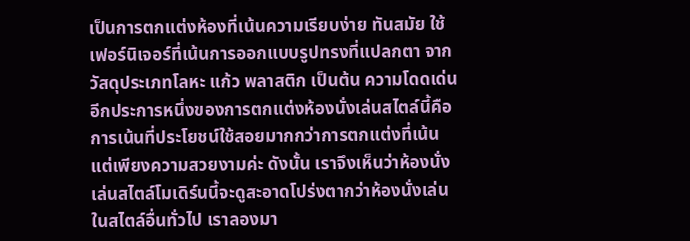เป็นการตกแต่งห้องที่เน้นความเรียบง่าย ทันสมัย ใช้เฟอร์นิเจอร์ที่เน้นการออกแบบรูปทรงที่แปลกตา จากวัสดุประเภทโลหะ แก้ว พลาสติก เป็นต้น ความโดดเด่นอีกประการหนึ่งของการตกแต่งห้องนั่งเล่นสไตล์นี้คือ การเน้นที่ประโยชน์ใช้สอยมากกว่าการตกแต่งที่เน้นแต่เพียงความสวยงามค่ะ ดังนั้น เราจึงเห็นว่าห้องนั่งเล่นสไตล์โมเดิร์นนี้จะดูสะอาดโปร่งตากว่าห้องนั่งเล่นในสไตล์อื่นทั่วไป เราลองมา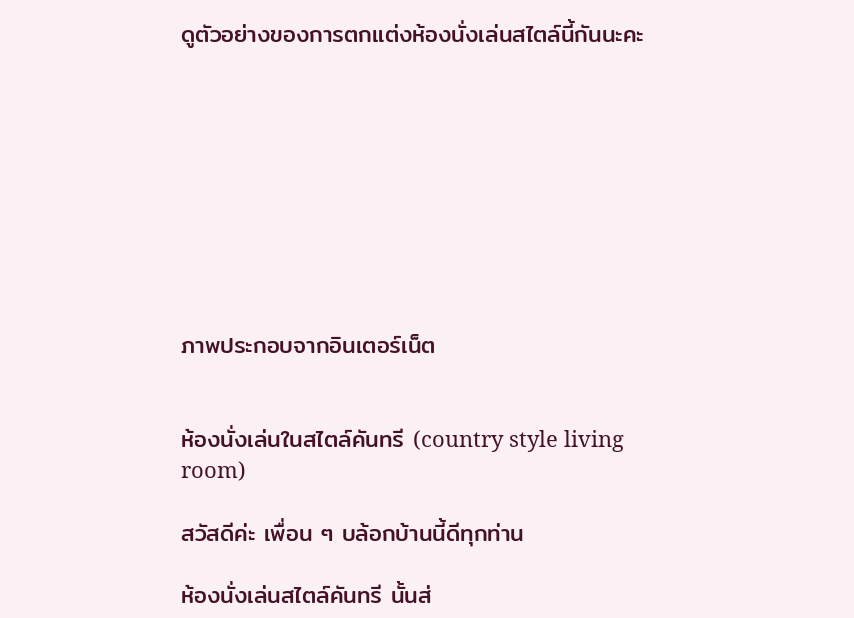ดูตัวอย่างของการตกแต่งห้องนั่งเล่นสไตล์นี้กันนะคะ









ภาพประกอบจากอินเตอร์เน็ต


ห้องนั่งเล่นในสไตล์คันทรี (country style living room)

สวัสดีค่ะ เพื่อน ๆ บล้อกบ้านนี้ดีทุกท่าน

ห้องนั่งเล่นสไตล์คันทรี นั้นส่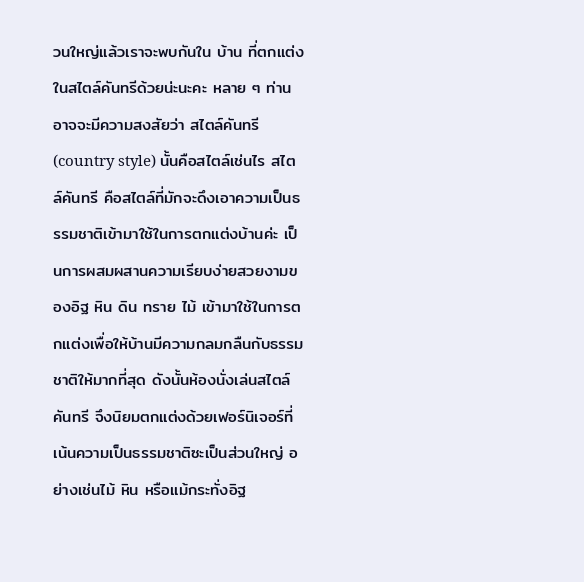วนใหญ่แล้วเราจะพบกันใน บ้าน ที่ตกแต่งในสไตล์คันทรีด้วยน่ะนะคะ หลาย ๆ ท่านอาจจะมีความสงสัยว่า สไตล์คันทรี (country style) นั้นคือสไตล์เช่นไร สไตล์คันทรี คือสไตล์ที่มักจะดึงเอาความเป็นธรรมชาติเข้ามาใช้ในการตกแต่งบ้านค่ะ เป็นการผสมผสานความเรียบง่ายสวยงามของอิฐ หิน ดิน ทราย ไม้ เข้ามาใช้ในการตกแต่งเพื่อให้บ้านมีความกลมกลืนกับธรรมชาติให้มากที่สุด ดังนั้นห้องนั่งเล่นสไตล์คันทรี จึงนิยมตกแต่งด้วยเฟอร์นิเจอร์ที่เน้นความเป็นธรรมชาติซะเป็นส่วนใหญ่ อย่างเช่นไม้ หิน หรือแม้กระทั่งอิฐ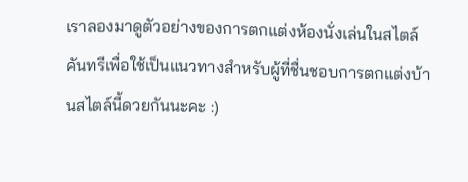เราลองมาดูตัวอย่างของการตกแต่งห้องนั่งเล่นในสไตล์คันทรีเพื่อใช้เป็นแนวทางสำหรับผู้ที่ชื่นชอบการตกแต่งบ้านสไตล์นี้ดวยกันนะคะ :)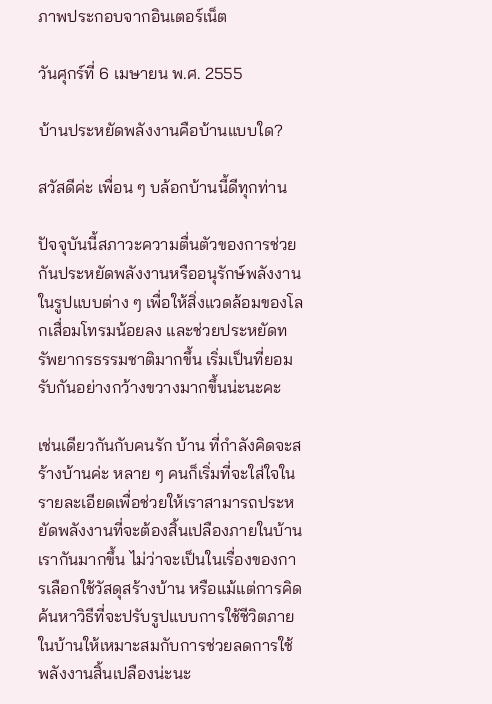ภาพประกอบจากอินเตอร์เน็ต

วันศุกร์ที่ 6 เมษายน พ.ศ. 2555

บ้านประหยัดพลังงานคือบ้านแบบใด?

สวัสดีค่ะ เพื่อน ๆ บล้อกบ้านนี้ดีทุกท่าน

ปัจจุบันนี้สภาวะความตื่นตัวของการช่วยกันประหยัดพลังงานหรืออนุรักษ์พลังงานในรูปแบบต่าง ๆ เพื่อให้สิ่งแวดล้อมของโลกเสื่อมโทรมน้อยลง และช่วยประหยัดทรัพยากรธรรมชาติมากขึ้น เริ่มเป็นที่ยอมรับกันอย่างกว้างขวางมากขึ้นน่ะนะคะ

เช่นเดียวกันกับคนรัก บ้าน ที่กำลังคิดจะสร้างบ้านค่ะ หลาย ๆ คนก็เริ่มที่จะใส่ใจในรายละเอียดเพื่อช่วยให้เราสามารถประหยัดพลังงานที่จะต้องสิ้นเปลืองภายในบ้านเรากันมากขึ้น ไม่ว่าจะเป็นในเรื่องของการเลือกใช้วัสดุสร้างบ้าน หรือแม้แต่การคิดค้นหาวิธีที่จะปรับรูปแบบการใช้ชีวิตภายในบ้านให้เหมาะสมกับการช่วยลดการใช้พลังงานสิ้นเปลืองน่ะนะ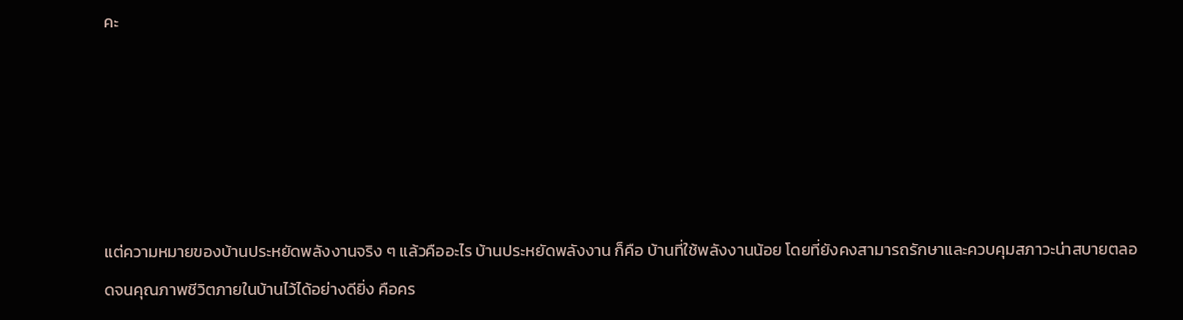คะ





แต่ความหมายของบ้านประหยัดพลังงานจริง ๆ แล้วคืออะไร บ้านประหยัดพลังงาน ก็คือ บ้านที่ใช้พลังงานน้อย โดยที่ยังคงสามารถรักษาและควบคุมสภาวะน่าสบายตลอดจนคุณภาพชีวิตภายในบ้านไว้ได้อย่างดียิ่ง คือคร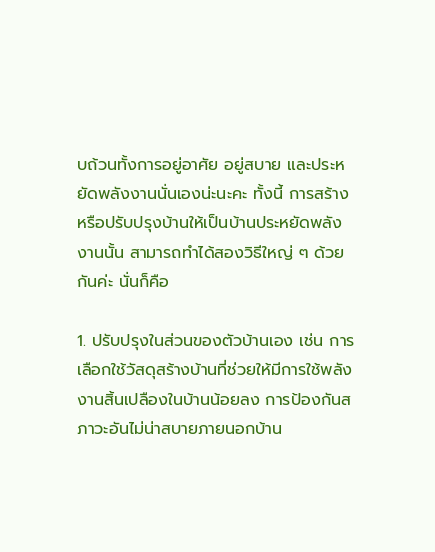บถ้วนทั้งการอยู่อาศัย อยู่สบาย และประหยัดพลังงานนั่นเองน่ะนะคะ ทั้งนี้ การสร้างหรือปรับปรุงบ้านให้เป็นบ้านประหยัดพลังงานนั้น สามารถทำได้สองวิธีใหญ่ ๆ ด้วยกันค่ะ นั่นก็คือ

1. ปรับปรุงในส่วนของตัวบ้านเอง เช่น การเลือกใช้วัสดุสร้างบ้านที่ช่วยให้มีการใช้พลังงานสิ้นเปลืองในบ้านน้อยลง การป้องกันสภาวะอันไม่น่าสบายภายนอกบ้าน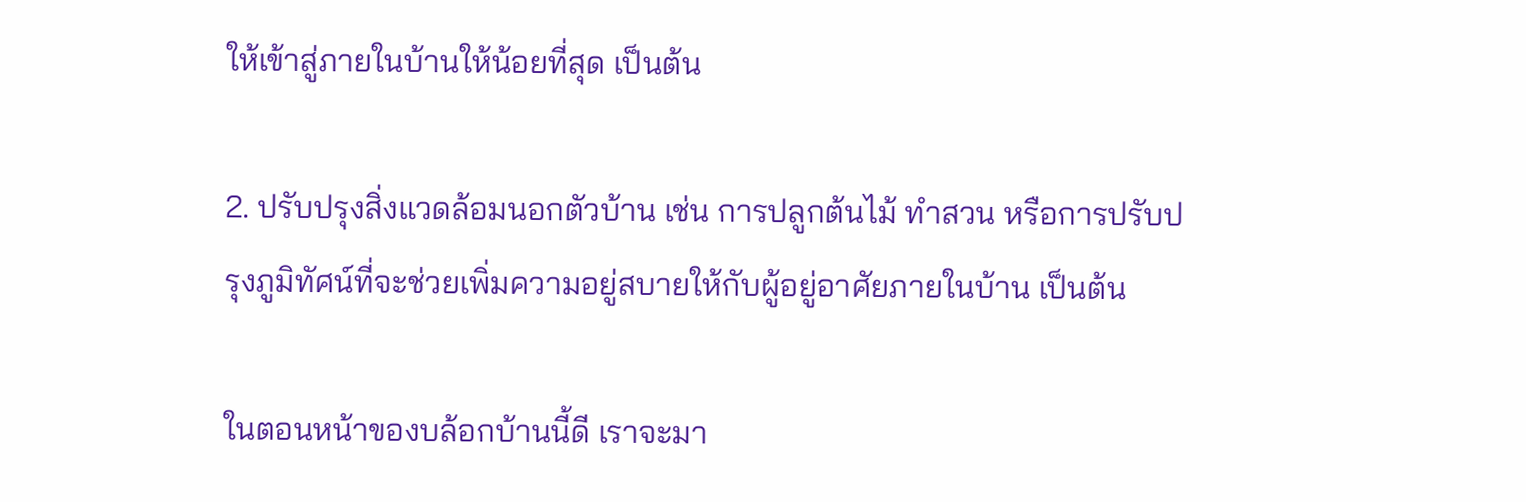ให้เข้าสู่ภายในบ้านให้น้อยที่สุด เป็นต้น

2. ปรับปรุงสิ่งแวดล้อมนอกตัวบ้าน เช่น การปลูกต้นไม้ ทำสวน หรือการปรับปรุงภูมิทัศน์ที่จะช่วยเพิ่มความอยู่สบายให้กับผู้อยู่อาศัยภายในบ้าน เป็นต้น

ในตอนหน้าของบล้อกบ้านนี้ดี เราจะมา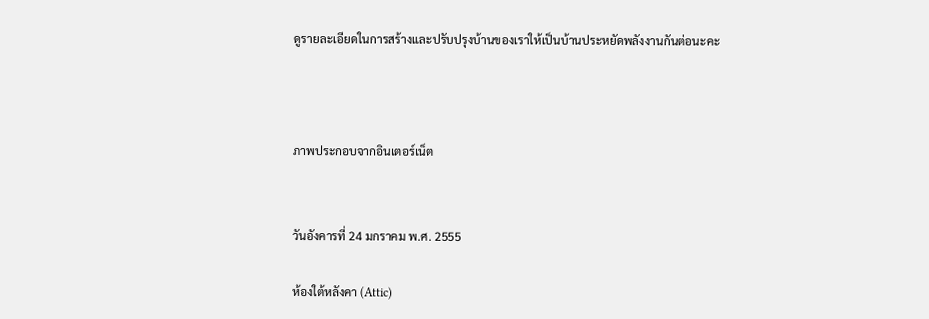ดูรายละเอียดในการสร้างและปรับปรุงบ้านของเราให้เป็นบ้านประหยัดพลังงานกันต่อนะคะ



ภาพประกอบจากอินเตอร์เน็ต


วันอังคารที่ 24 มกราคม พ.ศ. 2555

ห้องใต้หลังคา (Attic)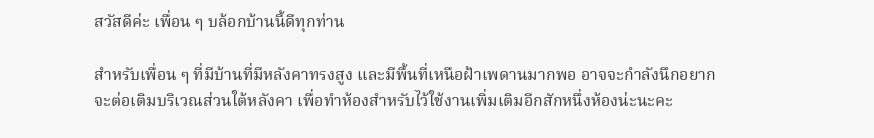สวัสดีค่ะ เพื่อน ๆ บล้อกบ้านนี้ดีทุกท่าน

สำหรับเพื่อน ๆ ที่มีบ้านที่มีหลังคาทรงสูง และมีพื้นที่เหนือฝ้าเพดานมากพอ อาจจะกำลังนึกอยากจะต่อเติมบริเวณส่วนใต้หลังคา เพื่อทำห้องสำหรับไว้ใช้งานเพิ่มเติมอีกสักหนึ่งห้องน่ะนะคะ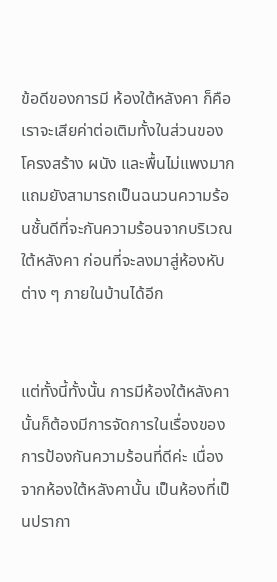ข้อดีของการมี ห้องใต้หลังคา ก็คือ เราจะเสียค่าต่อเติมทั้งในส่วนของโครงสร้าง ผนัง และพื้นไม่แพงมาก แถมยังสามารถเป็นฉนวนความร้อนชั้นดีที่จะกันความร้อนจากบริเวณใต้หลังคา ก่อนที่จะลงมาสู่ห้องหับต่าง ๆ ภายในบ้านได้อีก


แต่ทั้งนี้ทั้งนั้น การมีห้องใต้หลังคานั้นก็ต้องมีการจัดการในเรื่องของการป้องกันความร้อนที่ดีค่ะ เนื่องจากห้องใต้หลังคานั้น เป็นห้องที่เป็นปรากา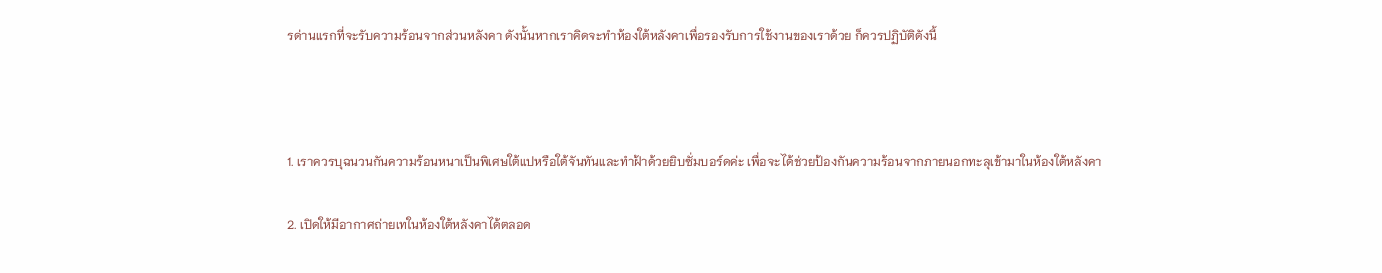รด่านแรกที่จะรับความร้อนจากส่วนหลังคา ดังนั้นหากเราคิดจะทำห้องใต้หลังคาเพื่อรองรับการใช้งานของเราด้วย ก็ควรปฏิบัติดังนี้



1. เราควรบุฉนวนกันความร้อนหนาเป็นพิเศษใต้แปหรือใต้จันทันและทำฝ้าด้วยยิบซั่มบอร์ดค่ะ เพื่อจะได้ช่วยป้องกันความร้อนจากภายนอกทะลุเข้ามาในห้องใต้หลังคา

2. เปิดให้มีอากาศถ่ายเทในห้องใต้หลังคาได้ตลอด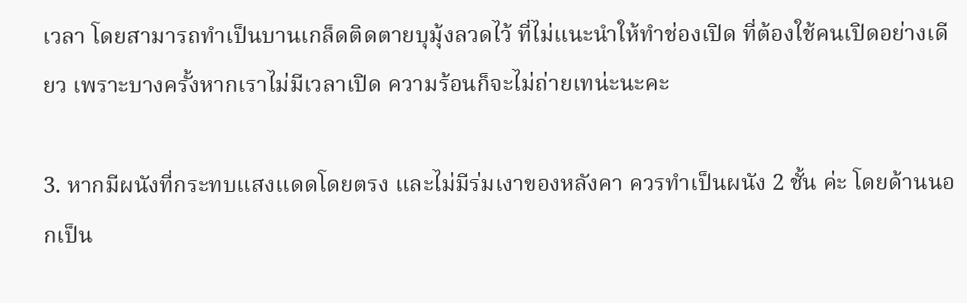เวลา โดยสามารถทำเป็นบานเกล็ดติดตายบุมุ้งลวดไว้ ที่ไม่แนะนำให้ทำช่องเปิด ที่ต้องใช้คนเปิดอย่างเดียว เพราะบางครั้งหากเราไม่มีเวลาเปิด ความร้อนก็จะไม่ถ่ายเทน่ะนะคะ

3. หากมีผนังที่กระทบแสงแดดโดยตรง และไม่มีร่มเงาของหลังคา ควรทำเป็นผนัง 2 ชั้น ค่ะ โดยด้านนอกเป็น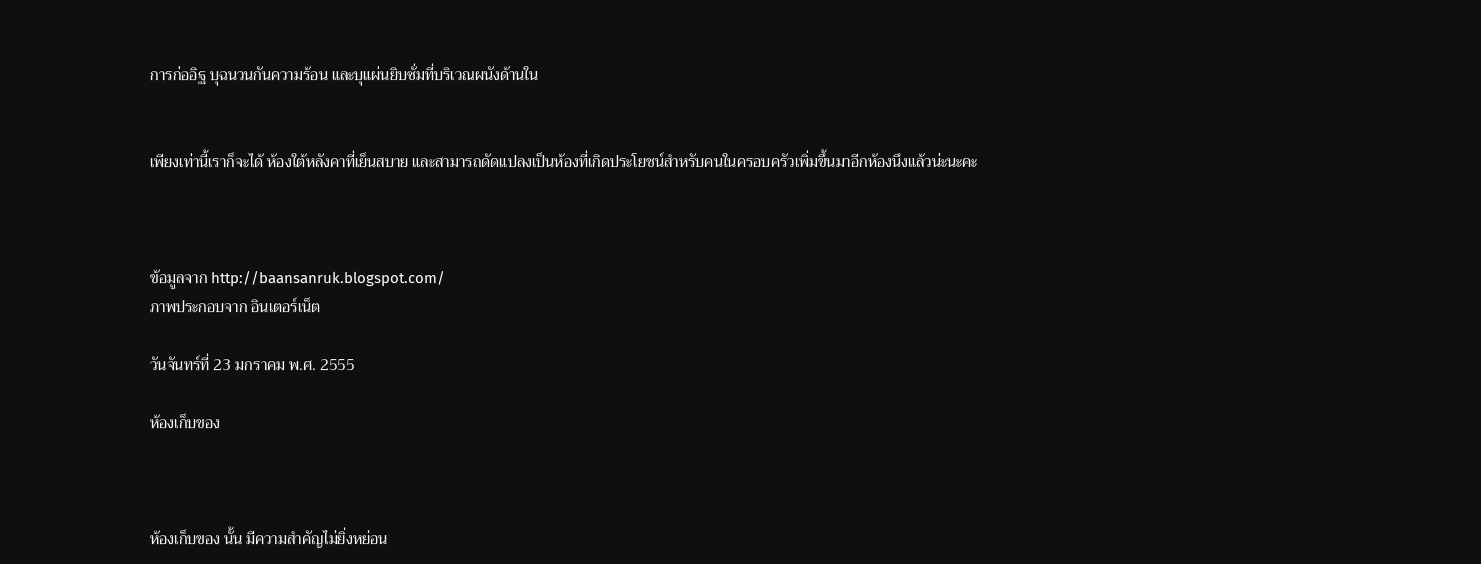การก่ออิฐ บุฉนวนกันความร้อน และบุแผ่นยิบซั่มที่บริเวณผนังด้านใน


เพียงเท่านี้เราก็จะได้ ห้องใต้หลังคาที่เย็นสบาย และสามารถดัดแปลงเป็นห้องที่เกิดประโยชน์สำหรับคนในครอบครัวเพิ่มขึ้นมาอีกห้องนึงแล้วน่ะนะคะ



ข้อมูลจาก http://baansanruk.blogspot.com/
ภาพประกอบจาก อินเตอร์เน็ต

วันจันทร์ที่ 23 มกราคม พ.ศ. 2555

ห้องเก็บของ



ห้องเก็บของ นั้น มีความสำคัญไม่ยิ่งหย่อน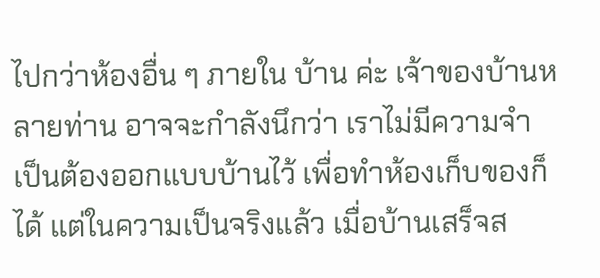ไปกว่าห้องอื่น ๆ ภายใน บ้าน ค่ะ เจ้าของบ้านหลายท่าน อาจจะกำลังนึกว่า เราไม่มีความจำเป็นต้องออกแบบบ้านไว้ เพื่อทำห้องเก็บของก็ได้ แต่ในความเป็นจริงแล้ว เมื่อบ้านเสร็จส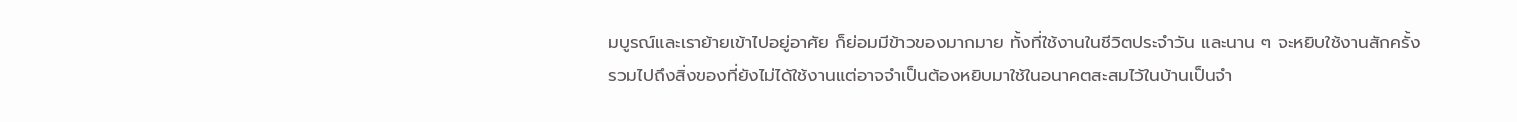มบูรณ์และเราย้ายเข้าไปอยู่อาศัย ก็ย่อมมีข้าวของมากมาย ทั้งที่ใช้งานในชีวิตประจำวัน และนาน ๆ จะหยิบใช้งานสักครั้ง รวมไปถึงสิ่งของที่ยังไม่ได้ใช้งานแต่อาจจำเป็นต้องหยิบมาใช้ในอนาคตสะสมไว้ในบ้านเป็นจำ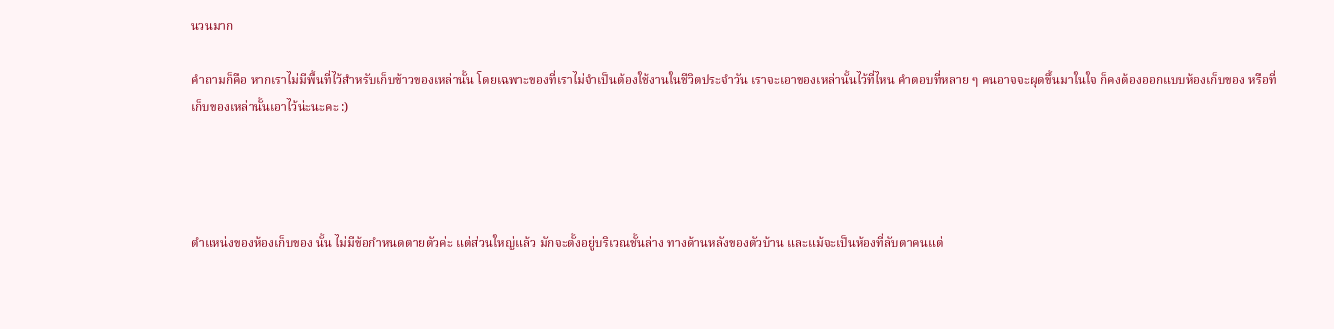นวนมาก

คำถามก็คือ หากเราไม่มีพื้นที่ไว้สำหรับเก็บข้าวของเหล่านั้น โดยเฉพาะของที่เราไม่จำเป็นต้องใช้งานในชีวิตประจำวัน เราจะเอาของเหล่านั้นไว้ที่ไหน คำตอบที่หลาย ๆ คนอาจจะผุดขึ้นมาในใจ ก็คงต้องออกแบบห้องเก็บของ หรือที่เก็บของเหล่านั้นเอาไว้น่ะนะคะ :)




ตำแหน่งของห้องเก็บของ นั้น ไม่มีข้อกำหนดตายตัวค่ะ แต่ส่วนใหญ่แล้ว มักจะตั้งอยู่บริเวณชั้นล่าง ทางด้านหลังของตัวบ้าน และแม้จะเป็นห้องที่ลับตาคนแต่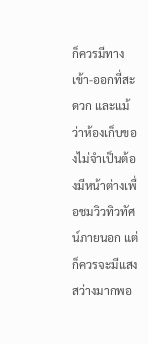ก็ควรมีทางเข้า-ออกที่สะดวก และแม้ว่าห้องเก็บของไม่จำเป็นต้องมีหน้าต่างเพื่อชมวิวทิวทัศน์ภายนอก แต่ก็ควรจะมีแสงสว่างมากพอ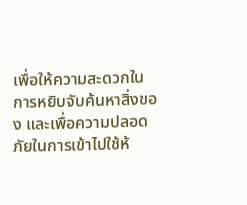เพื่อให้ความสะดวกในการหยิบจับค้นหาสิ่งของ และเพื่อความปลอดภัยในการเข้าไปใช้ห้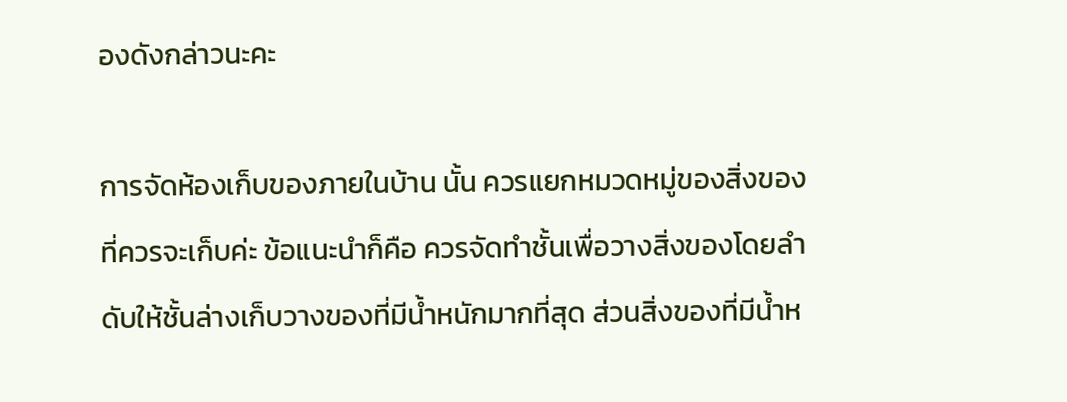องดังกล่าวนะคะ

การจัดห้องเก็บของภายในบ้าน นั้น ควรแยกหมวดหมู่ของสิ่งของที่ควรจะเก็บค่ะ ข้อแนะนำก็คือ ควรจัดทำชั้นเพื่อวางสิ่งของโดยลำดับให้ชั้นล่างเก็บวางของที่มีน้ำหนักมากที่สุด ส่วนสิ่งของที่มีน้ำห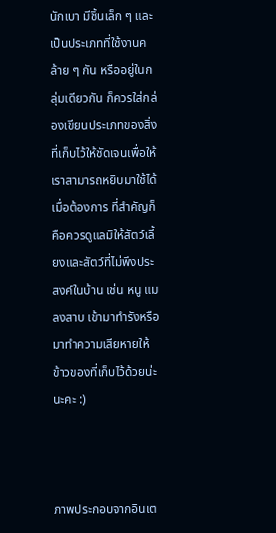นักเบา มีชิ้นเล็ก ๆ และเป็นประเภทที่ใช้งานคล้าย ๆ กัน หรืออยู่ในกลุ่มเดียวกัน ก็ควรใส่กล่องเขียนประเภทของสิ่งที่เก็บไว้ให้ชัดเจนเพื่อให้เราสามารถหยิบมาใช้ได้เมื่อต้องการ ที่สำคัญก็คือควรดูแลมิให้สัตว์เลี้ยงและสัตว์ที่ไม่พึงประสงค์ในบ้าน เช่น หนู แมลงสาบ เข้ามาทำรังหรือมาทำความเสียหายให้ข้าวของที่เก็บไว้ด้วยน่ะนะคะ :)



ภาพประกอบจากอินเต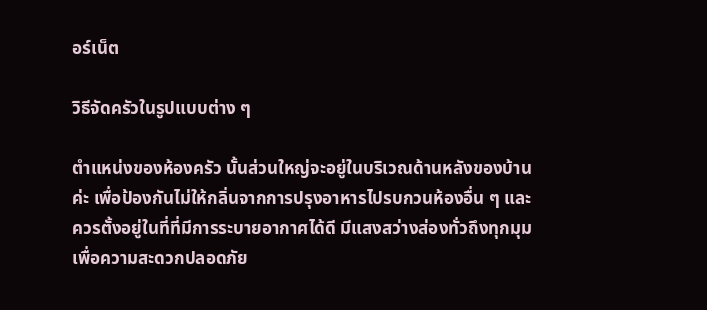อร์เน็ต

วิธีจัดครัวในรูปแบบต่าง ๆ

ตำแหน่งของห้องครัว นั้นส่วนใหญ่จะอยู่ในบริเวณด้านหลังของบ้านค่ะ เพื่อป้องกันไม่ให้กลิ่นจากการปรุงอาหารไปรบกวนห้องอื่น ๆ และควรตั้งอยู่ในที่ที่มีการระบายอากาศได้ดี มีแสงสว่างส่องทั่วถึงทุกมุม เพื่อความสะดวกปลอดภัย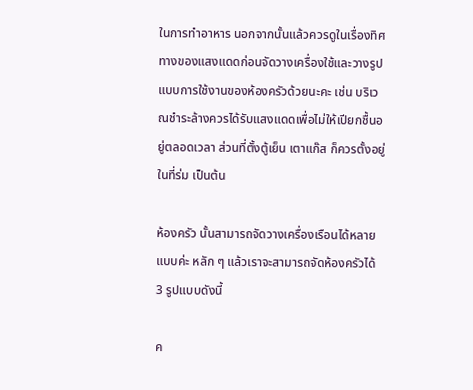ในการทำอาหาร นอกจากนั้นแล้วควรดูในเรื่องทิศทางของแสงแดดก่อนจัดวางเครื่องใช้และวางรูปแบบการใช้งานของห้องครัวด้วยนะคะ เช่น บริเวณชำระล้างควรได้รับแสงแดดเพื่อไม่ให้เปียกชื้นอยู่ตลอดเวลา ส่วนที่ตั้งตู้เย็น เตาแก๊ส ก็ควรตั้งอยู่ในที่ร่ม เป็นต้น

ห้องครัว นั้นสามารถจัดวางเครื่องเรือนได้หลายแบบค่ะ หลัก ๆ แล้วเราจะสามารถจัดห้องครัวได้ 3 รูปแบบดังนี้

ค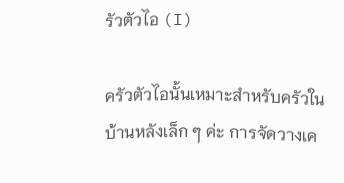รัวตัวไอ (I)

ครัวตัวไอนั้นเหมาะสำหรับครัวในบ้านหลังเล็ก ๆ ค่ะ การจัดวางเค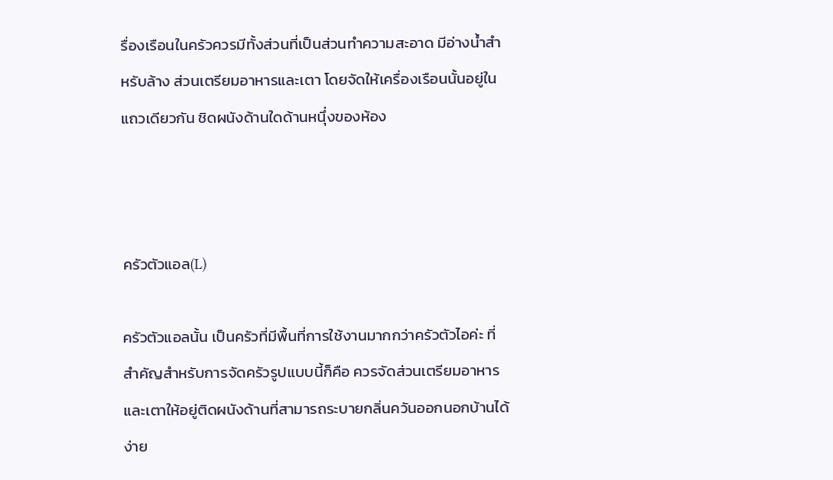รื่องเรือนในครัวควรมีทั้งส่วนที่เป็นส่วนทำความสะอาด มีอ่างน้ำสำหรับล้าง ส่วนเตรียมอาหารและเตา โดยจัดให้เครื่องเรือนนั้นอยู่ในแถวเดียวกัน ชิดผนังด้านใดด้านหนึุ่งของห้อง



ครัวตัวแอล(L)

ครัวตัวแอลนั้น เป็นครัวที่มีพื้นที่การใช้งานมากกว่าครัวตัวไอค่ะ ที่สำคัญสำหรับการจัดครัวรูปแบบนี้ก็คือ ควรจัดส่วนเตรียมอาหารและเตาให้อยู่ติดผนังด้านที่สามารถระบายกลิ่นควันออกนอกบ้านได้ง่าย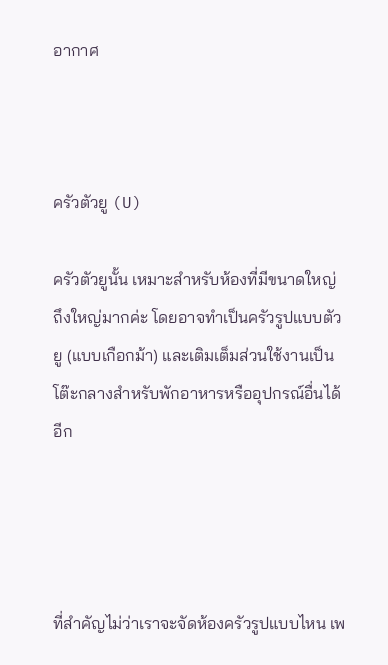อากาศ



ครัวตัวยู (U)

ครัวตัวยูนั้น เหมาะสำหรับห้องที่มีขนาดใหญ่ ถึงใหญ่มากค่ะ โดยอาจทำเป็นครัวรูปแบบตัวยู (แบบเกือกม้า) และเติมเต็มส่วนใช้งานเป็นโต๊ะกลางสำหรับพักอาหารหรืออุปกรณ์อื่นได้อีก




ที่สำคัญไม่ว่าเราจะจัดห้องครัวรูปแบบไหน เพ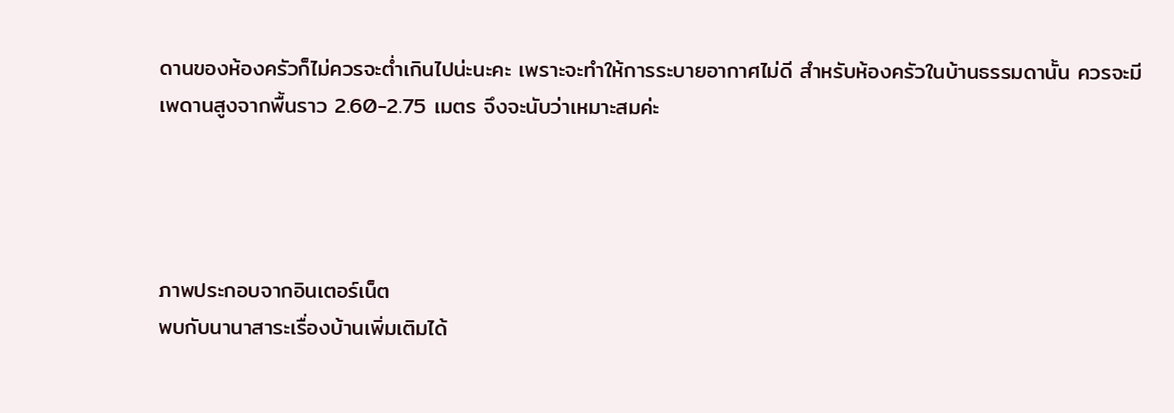ดานของห้องครัวก็ไม่ควรจะต่ำเกินไปน่ะนะคะ เพราะจะทำให้การระบายอากาศไม่ดี สำหรับห้องครัวในบ้านธรรมดานั้น ควรจะมีเพดานสูงจากพื้นราว 2.60-2.75 เมตร จึงจะนับว่าเหมาะสมค่ะ




ภาพประกอบจากอินเตอร์เน็ต
พบกับนานาสาระเรื่องบ้านเพิ่มเติมได้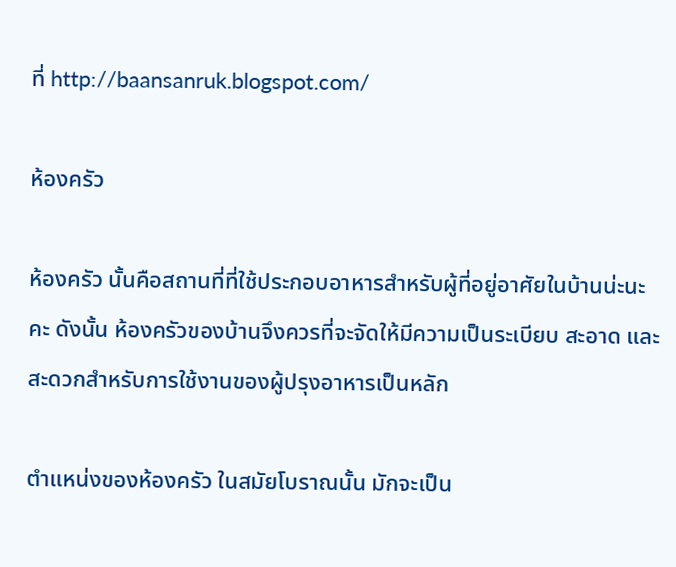ที่ http://baansanruk.blogspot.com/

ห้องครัว

ห้องครัว นั้นคือสถานที่ที่ใช้ประกอบอาหารสำหรับผู้ที่อยู่อาศัยในบ้านน่ะนะคะ ดังนั้น ห้องครัวของบ้านจึงควรที่จะจัดให้มีความเป็นระเบียบ สะอาด และสะดวกสำหรับการใช้งานของผู้ปรุงอาหารเป็นหลัก

ตำแหน่งของห้องครัว ในสมัยโบราณนั้น มักจะเป็น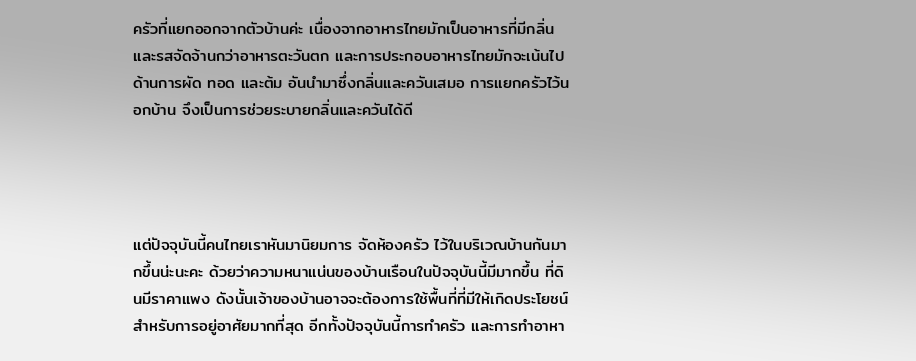ครัวที่แยกออกจากตัวบ้านค่ะ เนื่องจากอาหารไทยมักเป็นอาหารที่มีกลิ่นและรสจัดจ้านกว่าอาหารตะวันตก และการประกอบอาหารไทยมักจะเน้นไปด้านการผัด ทอด และต้ม อันนำมาซึ่งกลิ่นและควันเสมอ การแยกครัวไว้นอกบ้าน จึงเป็นการช่วยระบายกลิ่นและควันได้ดี




แต่ปัจจุบันนี้คนไทยเราหันมานิยมการ จัดห้องครัว ไว้ในบริเวณบ้านกันมากขึ้นน่ะนะคะ ด้วยว่าความหนาแน่นของบ้านเรือนในปัจจุบันนี้มีมากขึ้น ที่ดินมีราคาแพง ดังนั้นเจ้าของบ้านอาจจะต้องการใช้พื้นที่ที่มีให้เกิดประโยชน์สำหรับการอยู่อาศัยมากที่สุด อีกทั้งปัจจุบันนี้การทำครัว และการทำอาหา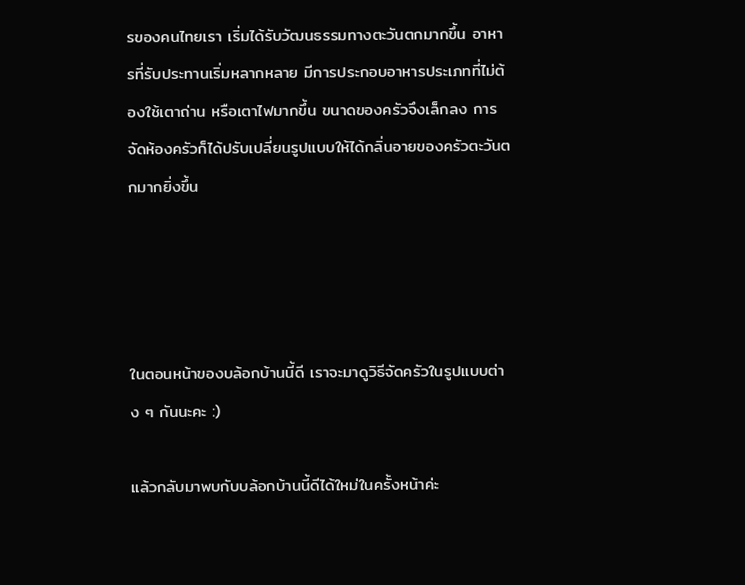รของคนไทยเรา เริ่มได้รับวัฒนธรรมทางตะวันตกมากขึ้น อาหารที่รับประทานเริ่มหลากหลาย มีการประกอบอาหารประเภทที่ไม่ต้องใช้เตาถ่าน หรือเตาไฟมากขึ้น ขนาดของครัวจึงเล็กลง การจัดห้องครัวก็ได้ปรับเปลี่ยนรูปแบบให้ได้กลิ่นอายของครัวตะวันตกมากยิ่งขึ้น




ในตอนหน้าของบล้อกบ้านนี้ดี เราจะมาดูวิธีจัดครัวในรูปแบบต่าง ๆ กันนะคะ :)

แล้วกลับมาพบกับบล้อกบ้านนี้ดีได้ใหม่ในครั้งหน้าค่ะ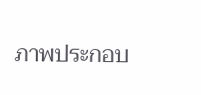ภาพประกอบ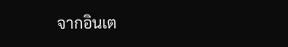จากอินเต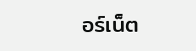อร์เน็ต